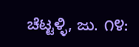ಚೆಟ್ಟಳ್ಳಿ, ಜು. ೧೪: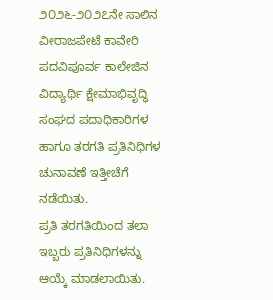೨೦೨೬-೨೦೨೭ನೇ ಸಾಲಿನ ವೀರಾಜಪೇಟೆ ಕಾವೇರಿ ಪದವಿಪೂರ್ವ ಕಾಲೇಜಿನ ವಿದ್ಯಾರ್ಥಿ ಕ್ಷೇಮಾಭಿವೃದ್ಧಿ ಸಂಘದ ಪದಾಧಿಕಾರಿಗಳ ಹಾಗೂ ತರಗತಿ ಪ್ರತಿನಿಧಿಗಳ ಚುನಾವಣೆ ಇತ್ತೀಚೆಗೆ ನಡೆಯಿತು.
ಪ್ರತಿ ತರಗತಿಯಿಂದ ತಲಾ ಇಬ್ಬರು ಪ್ರತಿನಿಧಿಗಳನ್ನು ಆಯ್ಕೆ ಮಾಡಲಾಯಿತು.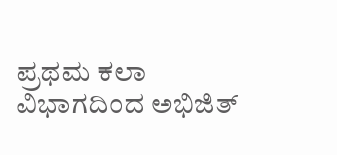ಪ್ರಥಮ ಕಲಾ ವಿಭಾಗದಿಂದ ಅಭಿಜಿತ್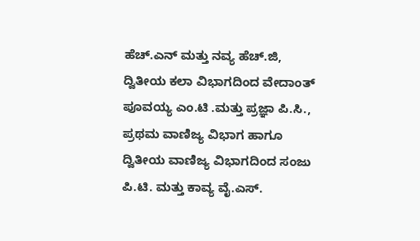ಹೆಚ್.ಎನ್ ಮತ್ತು ನವ್ಯ ಹೆಚ್.ಜಿ, ದ್ವಿತೀಯ ಕಲಾ ವಿಭಾಗದಿಂದ ವೇದಾಂತ್ ಪೂವಯ್ಯ ಎಂ.ಟಿ .ಮತ್ತು ಪ್ರಜ್ಞಾ ಪಿ.ಸಿ., ಪ್ರಥಮ ವಾಣಿಜ್ಯ ವಿಭಾಗ ಹಾಗೂ ದ್ವಿತೀಯ ವಾಣಿಜ್ಯ ವಿಭಾಗದಿಂದ ಸಂಜು ಪಿ.ಟಿ. ಮತ್ತು ಕಾವ್ಯ ವೈ.ಎಸ್.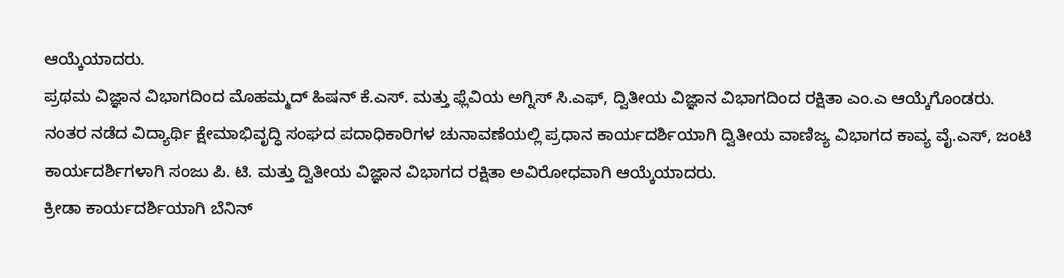ಆಯ್ಕೆಯಾದರು.
ಪ್ರಥಮ ವಿಜ್ಞಾನ ವಿಭಾಗದಿಂದ ಮೊಹಮ್ಮದ್ ಹಿಷನ್ ಕೆ.ಎಸ್. ಮತ್ತು ಫ್ಲೆವಿಯ ಅಗ್ನಿಸ್ ಸಿ.ಎಫ್, ದ್ವಿತೀಯ ವಿಜ್ಞಾನ ವಿಭಾಗದಿಂದ ರಕ್ಷಿತಾ ಎಂ.ಎ ಆಯ್ಕೆಗೊಂಡರು.
ನಂತರ ನಡೆದ ವಿದ್ಯಾರ್ಥಿ ಕ್ಷೇಮಾಭಿವೃದ್ಧಿ ಸಂಘದ ಪದಾಧಿಕಾರಿಗಳ ಚುನಾವಣೆಯಲ್ಲಿ ಪ್ರಧಾನ ಕಾರ್ಯದರ್ಶಿಯಾಗಿ ದ್ವಿತೀಯ ವಾಣಿಜ್ಯ ವಿಭಾಗದ ಕಾವ್ಯ ವೈ.ಎಸ್, ಜಂಟಿ ಕಾರ್ಯದರ್ಶಿಗಳಾಗಿ ಸಂಜು ಪಿ. ಟಿ. ಮತ್ತು ದ್ವಿತೀಯ ವಿಜ್ಞಾನ ವಿಭಾಗದ ರಕ್ಷಿತಾ ಅವಿರೋಧವಾಗಿ ಆಯ್ಕೆಯಾದರು.
ಕ್ರೀಡಾ ಕಾರ್ಯದರ್ಶಿಯಾಗಿ ಬೆನಿನ್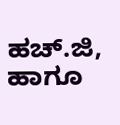ಹಚ್.ಜಿ, ಹಾಗೂ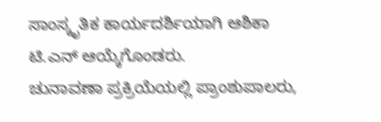ಸಾಂಸ್ಕೃತಿಕ ಕಾರ್ಯದರ್ಶಿಯಾಗಿ ಆಶಿಕಾ ಟಿ.ಎನ್ ಆಯ್ಕೆಗೊಂಡರು.
ಚುನಾವಣಾ ಪ್ರಕ್ರಿಯೆಯಲ್ಲಿ ಪ್ರಾಂಶುಪಾಲರು,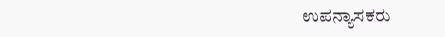ಉಪನ್ಯಾಸಕರು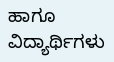ಹಾಗೂ ವಿದ್ಯಾರ್ಥಿಗಳು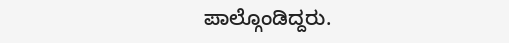ಪಾಲ್ಗೊಂಡಿದ್ದರು.